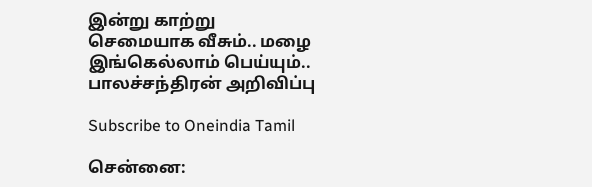இன்று காற்று செமையாக வீசும்.. மழை இங்கெல்லாம் பெய்யும்.. பாலச்சந்திரன் அறிவிப்பு

Subscribe to Oneindia Tamil

சென்னை: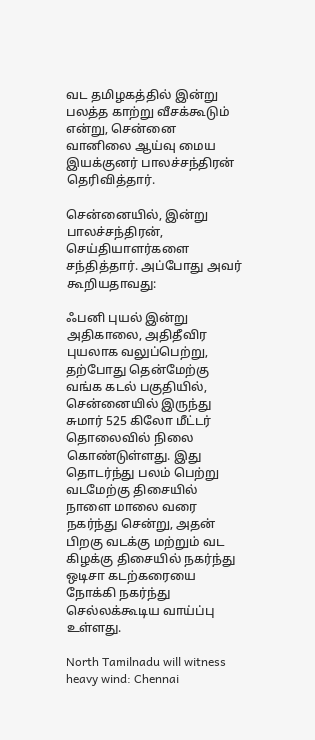வட தமிழகத்தில் இன்று பலத்த காற்று வீசக்கூடும் என்று, சென்னை வானிலை ஆய்வு மைய இயக்குனர் பாலச்சந்திரன் தெரிவித்தார்.

சென்னையில், இன்று பாலச்சந்திரன், செய்தியாளர்களை சந்தித்தார். அப்போது அவர் கூறியதாவது:

ஃபனி புயல் இன்று அதிகாலை, அதிதீவிர புயலாக வலுப்பெற்று, தற்போது தென்மேற்கு வங்க கடல் பகுதியில், சென்னையில் இருந்து சுமார் 525 கிலோ மீட்டர் தொலைவில் நிலை கொண்டுள்ளது. இது தொடர்ந்து பலம் பெற்று வடமேற்கு திசையில் நாளை மாலை வரை நகர்ந்து சென்று, அதன் பிறகு வடக்கு மற்றும் வட கிழக்கு திசையில் நகர்ந்து ஒடிசா கடற்கரையை நோக்கி நகர்ந்து செல்லக்கூடிய வாய்ப்பு உள்ளது.

North Tamilnadu will witness heavy wind: Chennai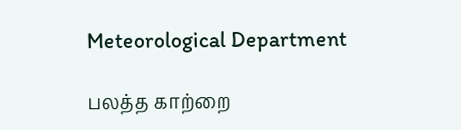Meteorological Department

பலத்த காற்றை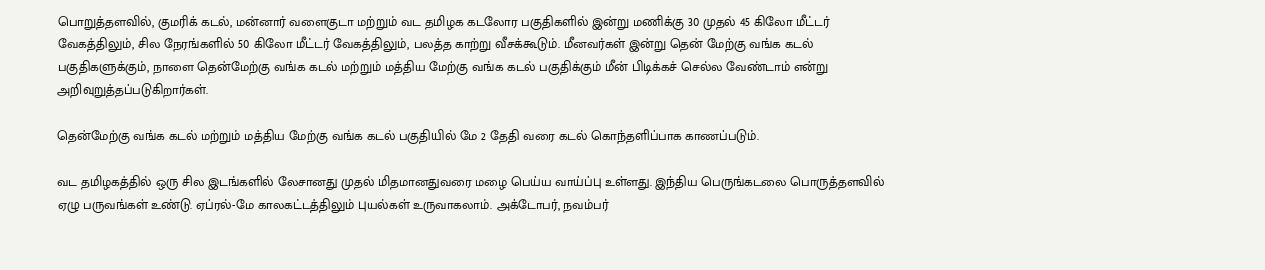பொறுத்தளவில், குமரிக் கடல், மன்னார் வளைகுடா மற்றும் வட தமிழக கடலோர பகுதிகளில் இன்று மணிக்கு 30 முதல் 45 கிலோ மீட்டர் வேகத்திலும், சில நேரங்களில் 50 கிலோ மீட்டர் வேகத்திலும், பலத்த காற்று வீசக்கூடும். மீனவர்கள் இன்று தென் மேற்கு வங்க கடல் பகுதிகளுக்கும், நாளை தென்மேற்கு வங்க கடல் மற்றும் மத்திய மேற்கு வங்க கடல் பகுதிக்கும் மீன் பிடிக்கச் செல்ல வேண்டாம் என்று அறிவுறுத்தப்படுகிறார்கள்.

தென்மேற்கு வங்க கடல் மற்றும் மத்திய மேற்கு வங்க கடல் பகுதியில் மே 2 தேதி வரை கடல் கொந்தளிப்பாக காணப்படும்.

வட தமிழகத்தில் ஒரு சில இடங்களில் லேசானது முதல் மிதமானதுவரை மழை பெய்ய வாய்ப்பு உள்ளது. இந்திய பெருங்கடலை பொருத்தளவில் ஏழு பருவங்கள் உண்டு. ஏப்ரல்-மே காலகட்டத்திலும் புயல்கள் உருவாகலாம். அக்டோபர், நவம்பர்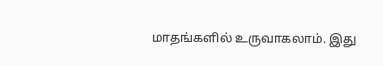மாதங்களில் உருவாகலாம். இது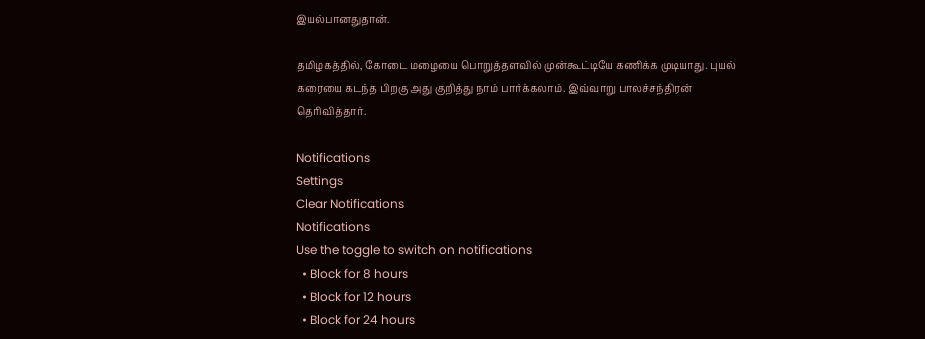இயல்பானதுதான்.

தமிழகத்தில், கோடை மழையை பொறுத்தளவில் முன்கூட்டியே கணிக்க முடியாது. புயல் கரையை கடந்த பிறகு அது குறித்து நாம் பார்க்கலாம். இவ்வாறு பாலச்சந்திரன் தெரிவித்தார்.

Notifications
Settings
Clear Notifications
Notifications
Use the toggle to switch on notifications
  • Block for 8 hours
  • Block for 12 hours
  • Block for 24 hours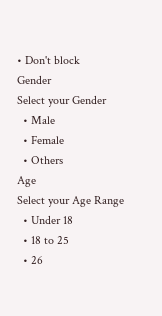• Don't block
Gender
Select your Gender
  • Male
  • Female
  • Others
Age
Select your Age Range
  • Under 18
  • 18 to 25
  • 26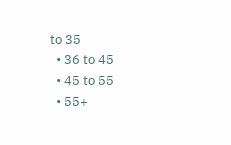to 35
  • 36 to 45
  • 45 to 55
  • 55+